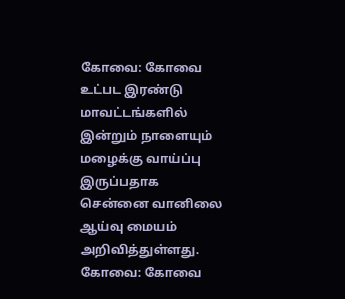கோவை: கோவை உட்பட இரண்டு மாவட்டங்களில் இன்றும் நாளையும் மழைக்கு வாய்ப்பு இருப்பதாக சென்னை வானிலை ஆய்வு மையம் அறிவித்துள்ளது.
கோவை: கோவை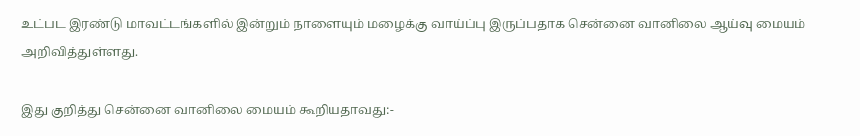உட்பட இரண்டு மாவட்டங்களில் இன்றும் நாளையும் மழைக்கு வாய்ப்பு இருப்பதாக சென்னை வானிலை ஆய்வு மையம் அறிவித்துள்ளது.

இது குறித்து சென்னை வானிலை மையம் கூறியதாவது:-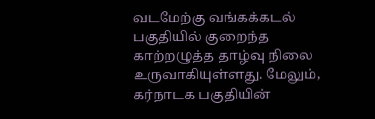வடமேற்கு வங்கக்கடல் பகுதியில் குறைந்த காற்றழுத்த தாழ்வு நிலை உருவாகியுள்ளது. மேலும், கர்நாடக பகுதியின்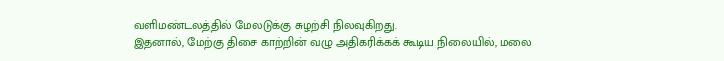வளிமண்டலத்தில் மேலடுக்கு சுழற்சி நிலவுகிறது.
இதனால், மேற்கு திசை காற்றின் வழு அதிகரிக்கக் கூடிய நிலையில், மலை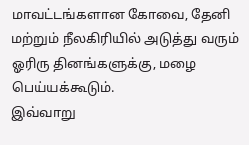மாவட்டங்களான கோவை, தேனி மற்றும் நீலகிரியில் அடுத்து வரும் ஓரிரு தினங்களுக்கு, மழை பெய்யக்கூடும்.
இவ்வாறு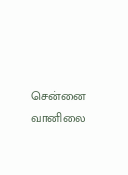சென்னை வானிலை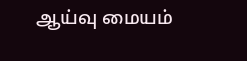ஆய்வு மையம்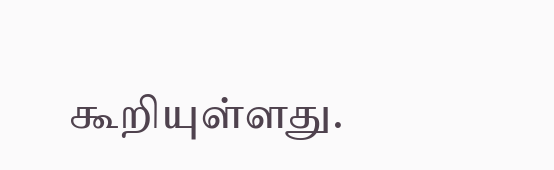கூறியுள்ளது.